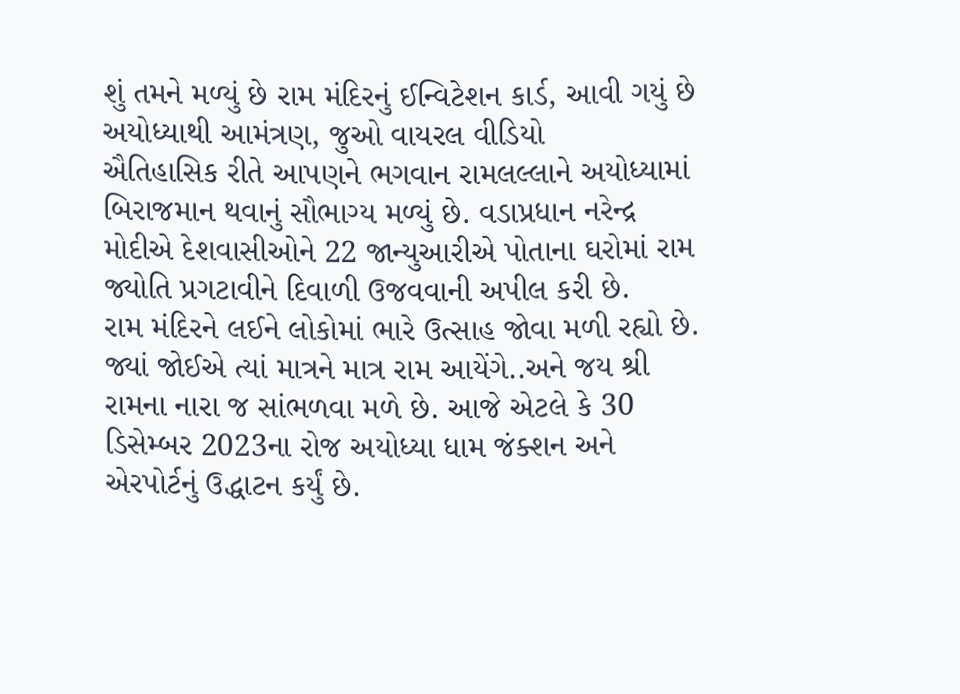શું તમને મળ્યું છે રામ મંદિરનું ઈન્વિટેશન કાર્ડ, આવી ગયું છે અયોધ્યાથી આમંત્રણ, જુઓ વાયરલ વીડિયો
ઐતિહાસિક રીતે આપણને ભગવાન રામલલ્લાને અયોધ્યામાં બિરાજમાન થવાનું સૌભાગ્ય મળ્યું છે. વડાપ્રધાન નરેન્દ્ર મોદીએ દેશવાસીઓને 22 જાન્યુઆરીએ પોતાના ઘરોમાં રામ જ્યોતિ પ્રગટાવીને દિવાળી ઉજવવાની અપીલ કરી છે.
રામ મંદિરને લઈને લોકોમાં ભારે ઉત્સાહ જોવા મળી રહ્યો છે. જ્યાં જોઈએ ત્યાં માત્રને માત્ર રામ આયેંગે..અને જય શ્રી રામના નારા જ સાંભળવા મળે છે. આજે એટલે કે 30 ડિસેમ્બર 2023ના રોજ અયોધ્યા ધામ જંક્શન અને એરપોર્ટનું ઉદ્ધાટન કર્યું છે.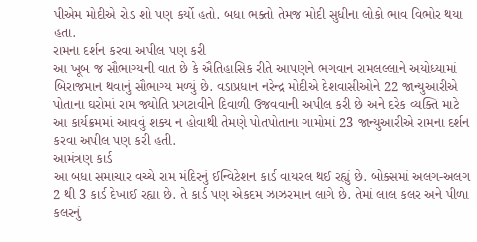પીએમ મોદીએ રોડ શો પણ કર્યો હતો. બધા ભક્તો તેમજ મોદી સુધીના લોકો ભાવ વિભોર થયા હતા.
રામના દર્શન કરવા અપીલ પણ કરી
આ ખૂબ જ સૌભાગ્યની વાત છે કે ઐતિહાસિક રીતે આપણને ભગવાન રામલલ્લાને અયોધ્યામાં બિરાજમાન થવાનું સૌભાગ્ય મળ્યું છે. વડાપ્રધાન નરેન્દ્ર મોદીએ દેશવાસીઓને 22 જાન્યુઆરીએ પોતાના ઘરોમાં રામ જ્યોતિ પ્રગટાવીને દિવાળી ઉજવવાની અપીલ કરી છે અને દરેક વ્યક્તિ માટે આ કાર્યક્રમમાં આવવું શક્ય ન હોવાથી તેમણે પોતપોતાના ગામોમાં 23 જાન્યુઆરીએ રામના દર્શન કરવા અપીલ પણ કરી હતી.
આમંત્રણ કાર્ડ
આ બધા સમાચાર વચ્ચે રામ મંદિરનું ઈન્વિટેશન કાર્ડ વાયરલ થઈ રહ્યું છે. બોક્સમાં અલગ-અલગ 2 થી 3 કાર્ડ દેખાઈ રહ્યા છે. તે કાર્ડ પણ એકદમ ઝાઝરમાન લાગે છે. તેમાં લાલ કલર અને પીળા કલરનું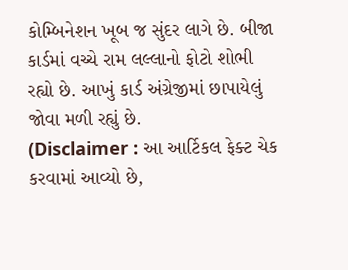કોમ્બિનેશન ખૂબ જ સુંદર લાગે છે. બીજા કાર્ડમાં વચ્ચે રામ લલ્લાનો ફોટો શોભી રહ્યો છે. આખું કાર્ડ અંગ્રેજીમાં છાપાયેલું જોવા મળી રહ્યું છે.
(Disclaimer : આ આર્ટિકલ ફેક્ટ ચેક કરવામાં આવ્યો છે,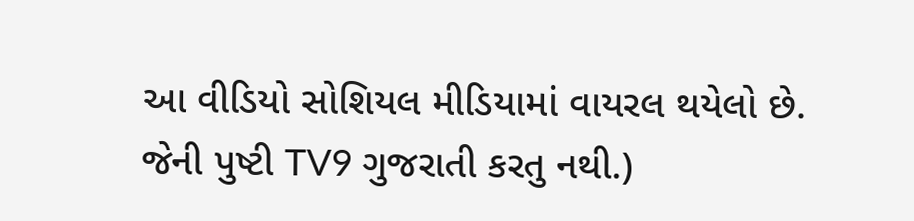આ વીડિયો સોશિયલ મીડિયામાં વાયરલ થયેલો છે. જેની પુષ્ટી TV9 ગુજરાતી કરતુ નથી.)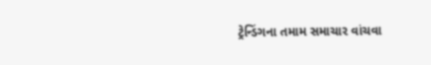ટ્રેન્ડિંગના તમામ સમાચાર વાંચવા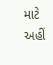માટે અહીં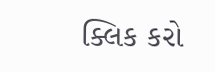ક્લિક કરો